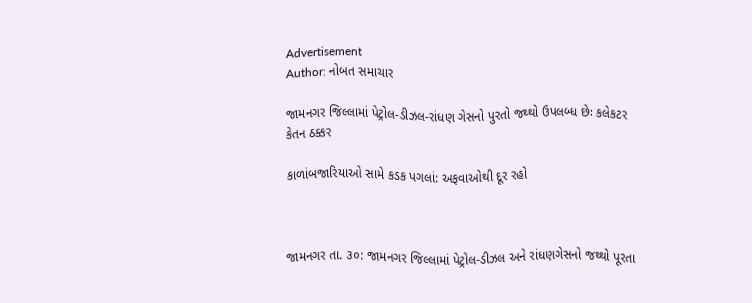Advertisement
Author: નોબત સમાચાર

જામનગર જિલ્લામાં પેટ્રોલ-ડીઝલ-રાંધણ ગેસનો પુરતો જથ્થો ઉપલબ્ધ છેઃ કલેકટર કેતન ઠક્કર

કાળાંબજારિયાઓ સામે કડક પગલાં: અફવાઓથી દૂર રહો



જામનગર તા. ૩૦: જામનગર જિલ્લામાં પેટ્રોલ-ડીઝલ અને રાંધણગેસનો જથ્થો પૂરતા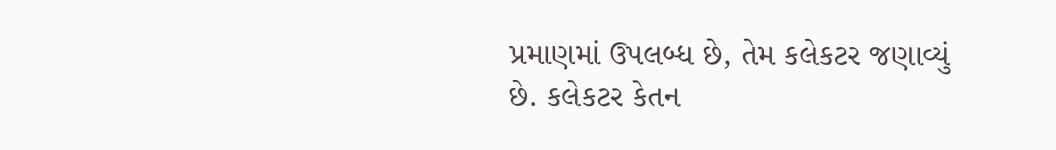પ્રમાણમાં ઉપલબ્ધ છે, તેમ કલેકટર જણાવ્યું છે. કલેકટર કેતન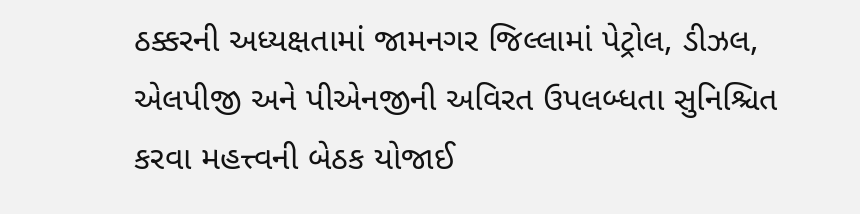ઠક્કરની અધ્યક્ષતામાં જામનગર જિલ્લામાં પેટ્રોલ, ડીઝલ, એલપીજી અને પીએનજીની અવિરત ઉપલબ્ધતા સુનિશ્ચિત કરવા મહત્ત્વની બેઠક યોજાઈ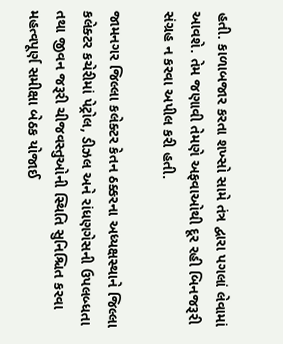હતી. કાળાબજાર કરતા શખ્સો સામે તંત્ર દ્વારા પગલાં લેવામાં આવશે. તેમ જણાવી તેમણે અફવાઓથી દૂર રહી બિનજરૂરી સંગ્રહ ન કરવા અપીલ કરી હતી.

જામનગર જિલ્લા કલેક્ટર કેતન ઠક્કરના અધ્યક્ષસ્થાને જિલ્લા કલેક્ટર કચેરીમાં પેટ્રોલ, ડીઝલ અને રાંધણગેસની ઉપલબ્ધતા તથા જીવન જરૂરી ચીજવસ્તુઓની સ્થિતિ સુનિશ્ચિત કરવા મહત્વપૂર્ણ સમીક્ષા બેઠક યોજાઈ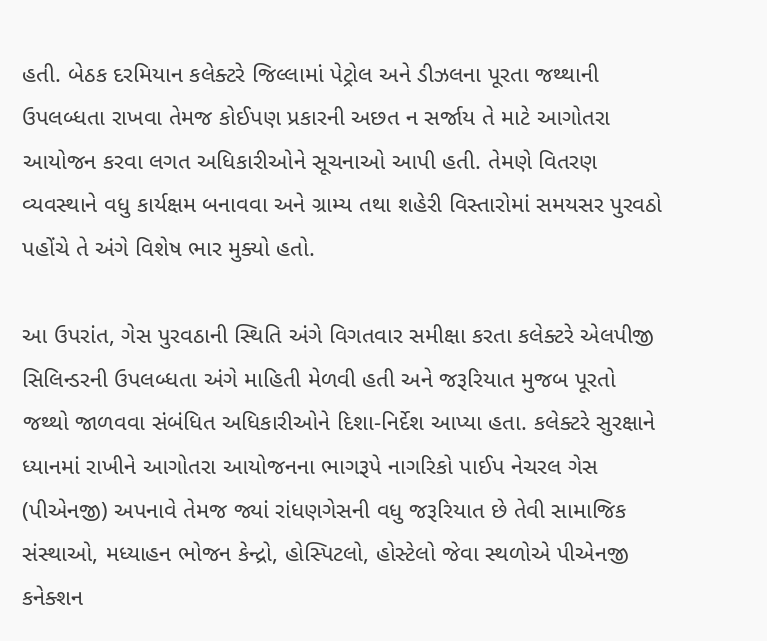હતી. બેઠક દરમિયાન કલેક્ટરે જિલ્લામાં પેટ્રોલ અને ડીઝલના પૂરતા જથ્થાની ઉપલબ્ધતા રાખવા તેમજ કોઈપણ પ્રકારની અછત ન સર્જાય તે માટે આગોતરા આયોજન કરવા લગત અધિકારીઓને સૂચનાઓ આપી હતી. તેમણે વિતરણ વ્યવસ્થાને વધુ કાર્યક્ષમ બનાવવા અને ગ્રામ્ય તથા શહેરી વિસ્તારોમાં સમયસર પુરવઠો પહોંચે તે અંગે વિશેષ ભાર મુક્યો હતો.

આ ઉપરાંત, ગેસ પુરવઠાની સ્થિતિ અંગે વિગતવાર સમીક્ષા કરતા કલેક્ટરે એલપીજી સિલિન્ડરની ઉપલબ્ધતા અંગે માહિતી મેળવી હતી અને જરૂરિયાત મુજબ પૂરતો જથ્થો જાળવવા સંબંધિત અધિકારીઓને દિશા-નિર્દેશ આપ્યા હતા. કલેક્ટરે સુરક્ષાને ધ્યાનમાં રાખીને આગોતરા આયોજનના ભાગરૂપે નાગરિકો પાઈપ નેચરલ ગેસ (પીએનજી) અપનાવે તેમજ જ્યાં રાંધણગેસની વધુ જરૂરિયાત છે તેવી સામાજિક સંસ્થાઓ, મધ્યાહન ભોજન કેન્દ્રો, હોસ્પિટલો, હોસ્ટેલો જેવા સ્થળોએ પીએનજી કનેક્શન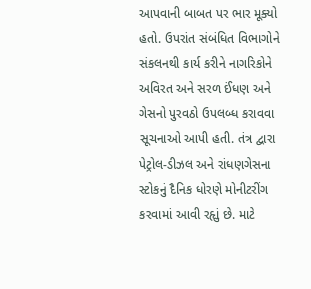આપવાની બાબત પર ભાર મૂક્યો હતો. ઉપરાંત સંબંધિત વિભાગોને સંકલનથી કાર્ય કરીને નાગરિકોને અવિરત અને સરળ ઈંધણ અને ગેસનો પુરવઠો ઉપલબ્ધ કરાવવા સૂચનાઓ આપી હતી. તંત્ર દ્વારા પેટ્રોલ-ડીઝલ અને રાંધણગેસના સ્ટોકનું દૈનિક ધોરણે મોનીટરીંગ કરવામાં આવી રહૃાું છે. માટે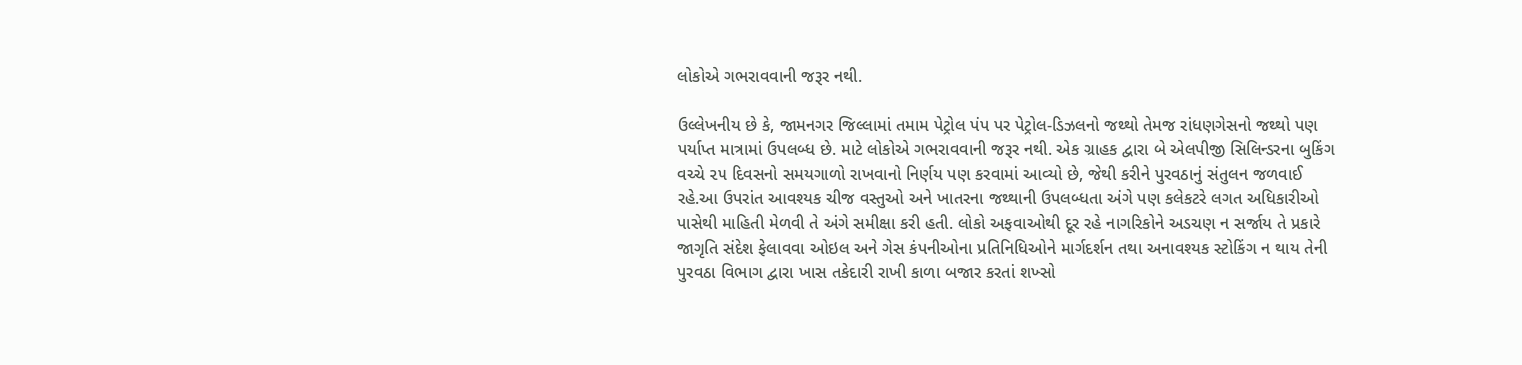લોકોએ ગભરાવવાની જરૂર નથી.

ઉલ્લેખનીય છે કે, જામનગર જિલ્લામાં તમામ પેટ્રોલ પંપ પર પેટ્રોલ-ડિઝલનો જથ્થો તેમજ રાંધણગેસનો જથ્થો પણ પર્યાપ્ત માત્રામાં ઉપલબ્ધ છે. માટે લોકોએ ગભરાવવાની જરૂર નથી. એક ગ્રાહક દ્વારા બે એલપીજી સિલિન્ડરના બુકિંગ વચ્ચે ૨૫ દિવસનો સમયગાળો રાખવાનો નિર્ણય પણ કરવામાં આવ્યો છે, જેથી કરીને પુરવઠાનું સંતુલન જળવાઈ રહે.આ ઉપરાંત આવશ્યક ચીજ વસ્તુઓ અને ખાતરના જથ્થાની ઉપલબ્ધતા અંગે પણ કલેકટરે લગત અધિકારીઓ પાસેથી માહિતી મેળવી તે અંગે સમીક્ષા કરી હતી. લોકો અફવાઓથી દૂર રહે નાગરિકોને અડચણ ન સર્જાય તે પ્રકારે જાગૃતિ સંદેશ ફેલાવવા ઓઇલ અને ગેસ કંપનીઓના પ્રતિનિધિઓને માર્ગદર્શન તથા અનાવશ્યક સ્ટોકિંગ ન થાય તેની પુરવઠા વિભાગ દ્વારા ખાસ તકેદારી રાખી કાળા બજાર કરતાં શખ્સો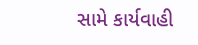સામે કાર્યવાહી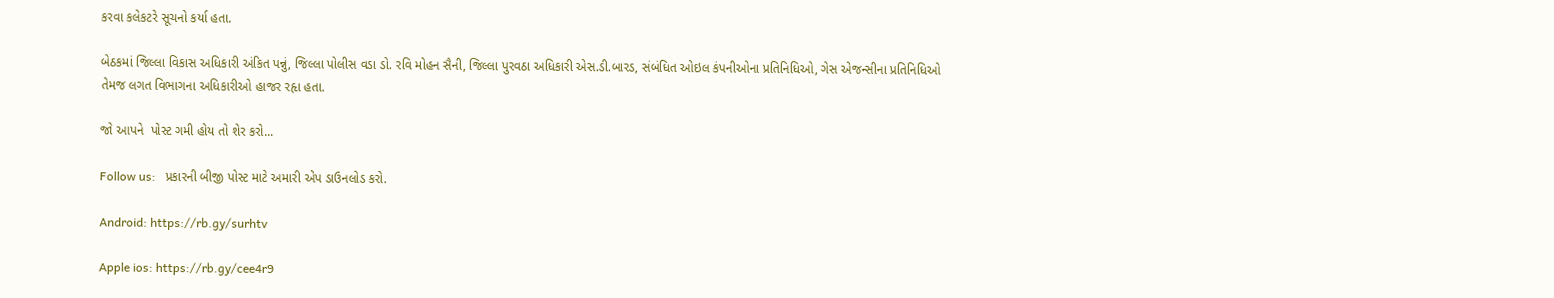કરવા કલેકટરે સૂચનો કર્યા હતા.

બેઠકમાં જિલ્લા વિકાસ અધિકારી અંકિત પન્નું, જિલ્લા પોલીસ વડા ડો. રવિ મોહન સૈની, જિલ્લા પુરવઠા અધિકારી એસ.ડી.બારડ, સંબંધિત ઓઇલ કંપનીઓના પ્રતિનિધિઓ, ગેસ એજન્સીના પ્રતિનિધિઓ તેમજ લગત વિભાગના અધિકારીઓ હાજર રહૃા હતા.

જો આપને  પોસ્ટ ગમી હોય તો શેર કરો...

Follow us:   પ્રકારની બીજી પોસ્ટ માટે અમારી એપ ડાઉનલોડ કરો.

Android: https://rb.gy/surhtv

Apple ios: https://rb.gy/cee4r9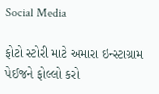Social Media

ફોટો સ્ટોરી માટે અમારા ઇન્સ્ટાગ્રામ પેઈજને ફોલ્લો કરો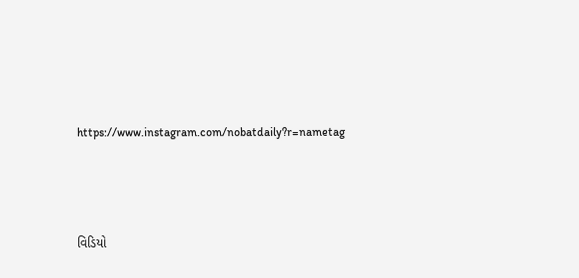https://www.instagram.com/nobatdaily?r=nametag



વિડિયો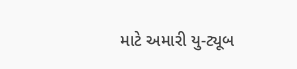માટે અમારી યુ-ટ્યૂબ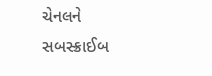ચેનલને સબસ્ક્રાઈબ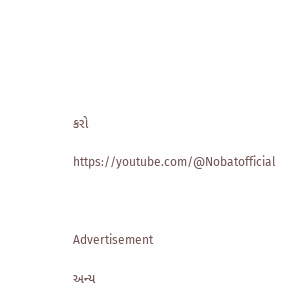કરો

https://youtube.com/@Nobatofficial



Advertisement

અન્ય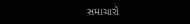સમાચારો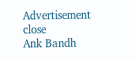Advertisement
close
Ank Bandh